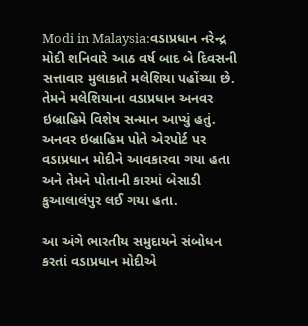Modi in Malaysia:વડાપ્રધાન નરેન્દ્ર મોદી શનિવારે આઠ વર્ષ બાદ બે દિવસની સત્તાવાર મુલાકાતે મલેશિયા પહોંચ્યા છે. તેમને મલેશિયાના વડાપ્રધાન અનવર ઇબ્રાહિમે વિશેષ સન્માન આપ્યું હતું. અનવર ઇબ્રાહિમ પોતે એરપોર્ટ પર વડાપ્રધાન મોદીને આવકારવા ગયા હતા અને તેમને પોતાની કારમાં બેસાડી કુઆલાલંપુર લઈ ગયા હતા.

આ અંગે ભારતીય સમુદાયને સંબોધન કરતાં વડાપ્રધાન મોદીએ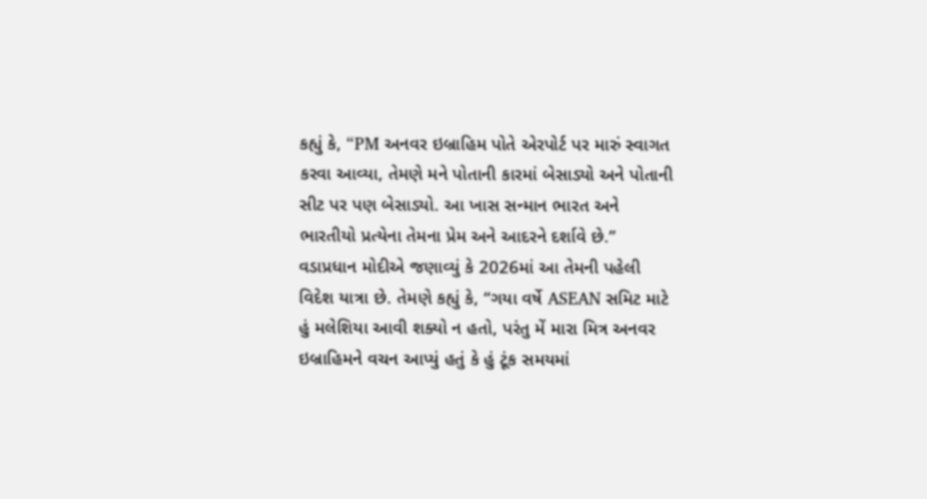કહ્યું કે, “PM અનવર ઇબ્રાહિમ પોતે એરપોર્ટ પર મારું સ્વાગત કરવા આવ્યા, તેમણે મને પોતાની કારમાં બેસાડ્યો અને પોતાની સીટ પર પણ બેસાડ્યો. આ ખાસ સન્માન ભારત અને ભારતીયો પ્રત્યેના તેમના પ્રેમ અને આદરને દર્શાવે છે.”
વડાપ્રધાન મોદીએ જણાવ્યું કે 2026માં આ તેમની પહેલી વિદેશ યાત્રા છે. તેમણે કહ્યું કે, “ગયા વર્ષે ASEAN સમિટ માટે હું મલેશિયા આવી શક્યો ન હતો, પરંતુ મેં મારા મિત્ર અનવર ઇબ્રાહિમને વચન આપ્યું હતું કે હું ટૂંક સમયમાં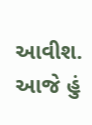આવીશ. આજે હું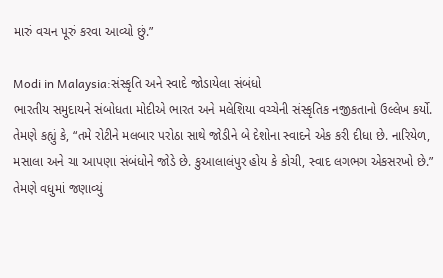મારું વચન પૂરું કરવા આવ્યો છું.”

Modi in Malaysia:સંસ્કૃતિ અને સ્વાદે જોડાયેલા સંબંધો
ભારતીય સમુદાયને સંબોધતા મોદીએ ભારત અને મલેશિયા વચ્ચેની સંસ્કૃતિક નજીકતાનો ઉલ્લેખ કર્યો. તેમણે કહ્યું કે, “તમે રોટીને મલબાર પરોઠા સાથે જોડીને બે દેશોના સ્વાદને એક કરી દીધા છે. નારિયેળ, મસાલા અને ચા આપણા સંબંધોને જોડે છે. કુઆલાલંપુર હોય કે કોચી, સ્વાદ લગભગ એકસરખો છે.”
તેમણે વધુમાં જણાવ્યું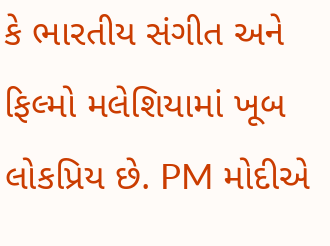કે ભારતીય સંગીત અને ફિલ્મો મલેશિયામાં ખૂબ લોકપ્રિય છે. PM મોદીએ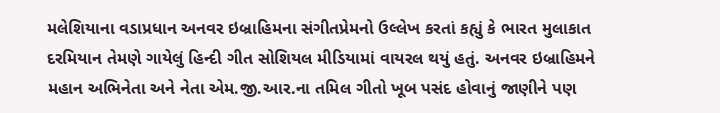મલેશિયાના વડાપ્રધાન અનવર ઇબ્રાહિમના સંગીતપ્રેમનો ઉલ્લેખ કરતાં કહ્યું કે ભારત મુલાકાત દરમિયાન તેમણે ગાયેલું હિન્દી ગીત સોશિયલ મીડિયામાં વાયરલ થયું હતું. અનવર ઇબ્રાહિમને મહાન અભિનેતા અને નેતા એમ.જી.આર.ના તમિલ ગીતો ખૂબ પસંદ હોવાનું જાણીને પણ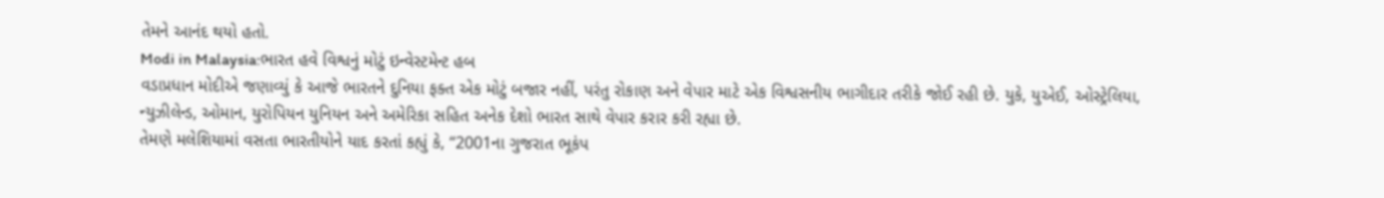તેમને આનંદ થયો હતો.
Modi in Malaysia:ભારત હવે વિશ્વનું મોટું ઇન્વેસ્ટમેન્ટ હબ
વડાપ્રધાન મોદીએ જણાવ્યું કે આજે ભારતને દુનિયા ફક્ત એક મોટું બજાર નહીં, પરંતુ રોકાણ અને વેપાર માટે એક વિશ્વસનીય ભાગીદાર તરીકે જોઈ રહી છે. યુકે, યુએઈ, ઓસ્ટ્રેલિયા, ન્યુઝીલેન્ડ, ઓમાન, યુરોપિયન યુનિયન અને અમેરિકા સહિત અનેક દેશો ભારત સાથે વેપાર કરાર કરી રહ્યા છે.
તેમણે મલેશિયામાં વસતા ભારતીયોને યાદ કરતાં કહ્યું કે, “2001ના ગુજરાત ભૂકંપ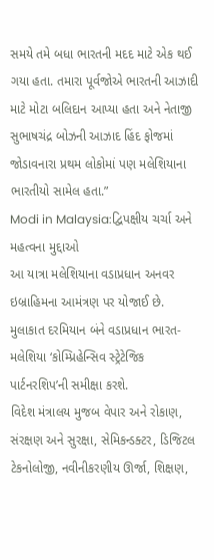સમયે તમે બધા ભારતની મદદ માટે એક થઈ ગયા હતા. તમારા પૂર્વજોએ ભારતની આઝાદી માટે મોટા બલિદાન આપ્યા હતા અને નેતાજી સુભાષચંદ્ર બોઝની આઝાદ હિંદ ફોજમાં જોડાવનારા પ્રથમ લોકોમાં પણ મલેશિયાના ભારતીયો સામેલ હતા.”
Modi in Malaysia:દ્વિપક્ષીય ચર્ચા અને મહત્વના મુદ્દાઓ
આ યાત્રા મલેશિયાના વડાપ્રધાન અનવર ઇબ્રાહિમના આમંત્રણ પર યોજાઈ છે. મુલાકાત દરમિયાન બંને વડાપ્રધાન ભારત-મલેશિયા ‘કોમ્પ્રિહેન્સિવ સ્ટ્રેટેજિક પાર્ટનરશિપ’ની સમીક્ષા કરશે.
વિદેશ મંત્રાલય મુજબ વેપાર અને રોકાણ, સંરક્ષણ અને સુરક્ષા, સેમિકન્ડક્ટર, ડિજિટલ ટેકનોલોજી, નવીનીકરણીય ઊર્જા, શિક્ષણ,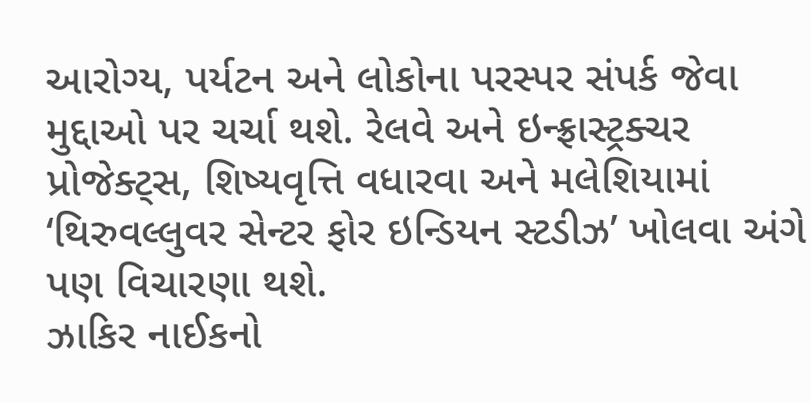આરોગ્ય, પર્યટન અને લોકોના પરસ્પર સંપર્ક જેવા મુદ્દાઓ પર ચર્ચા થશે. રેલવે અને ઇન્ફ્રાસ્ટ્રક્ચર પ્રોજેક્ટ્સ, શિષ્યવૃત્તિ વધારવા અને મલેશિયામાં ‘થિરુવલ્લુવર સેન્ટર ફોર ઇન્ડિયન સ્ટડીઝ’ ખોલવા અંગે પણ વિચારણા થશે.
ઝાકિર નાઈકનો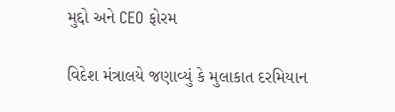મુદ્દો અને CEO ફોરમ

વિદેશ મંત્રાલયે જણાવ્યું કે મુલાકાત દરમિયાન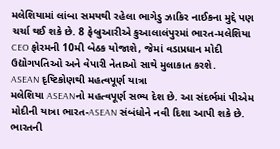મલેશિયામાં લાંબા સમયથી રહેલા ભાગેડુ ઝાકિર નાઈકના મુદ્દે પણ ચર્ચા થઈ શકે છે. 8 ફેબ્રુઆરીએ કુઆલાલંપુરમાં ભારત-મલેશિયા CEO ફોરમની 10મી બેઠક યોજાશે, જેમાં વડાપ્રધાન મોદી ઉદ્યોગપતિઓ અને વેપારી નેતાઓ સાથે મુલાકાત કરશે.
ASEAN દૃષ્ટિકોણથી મહત્વપૂર્ણ યાત્રા
મલેશિયા ASEANનો મહત્વપૂર્ણ સભ્ય દેશ છે. આ સંદર્ભમાં પીએમ મોદીની યાત્રા ભારત-ASEAN સંબંધોને નવી દિશા આપી શકે છે. ભારતની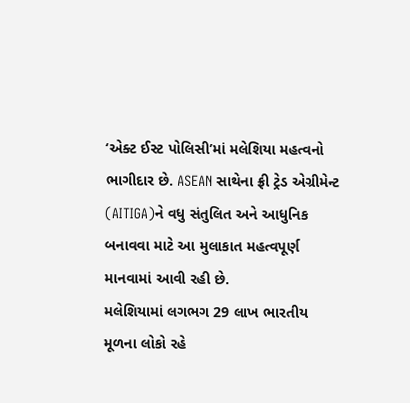‘એક્ટ ઈસ્ટ પોલિસી’માં મલેશિયા મહત્વનો ભાગીદાર છે. ASEAN સાથેના ફ્રી ટ્રેડ એગ્રીમેન્ટ (AITIGA)ને વધુ સંતુલિત અને આધુનિક બનાવવા માટે આ મુલાકાત મહત્વપૂર્ણ માનવામાં આવી રહી છે.
મલેશિયામાં લગભગ 29 લાખ ભારતીય મૂળના લોકો રહે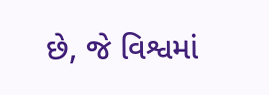છે, જે વિશ્વમાં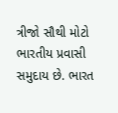ત્રીજો સૌથી મોટો ભારતીય પ્રવાસી સમુદાય છે. ભારત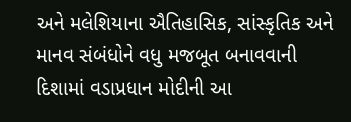અને મલેશિયાના ઐતિહાસિક, સાંસ્કૃતિક અને માનવ સંબંધોને વધુ મજબૂત બનાવવાની દિશામાં વડાપ્રધાન મોદીની આ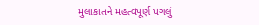મુલાકાતને મહત્વપૂર્ણ પગલું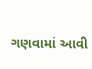ગણવામાં આવી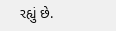રહ્યું છે.